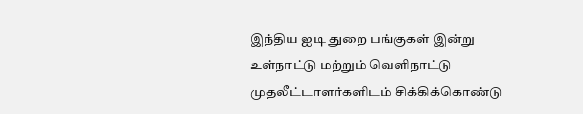இந்திய ஐடி துறை பங்குகள் இன்று உள்நாட்டு மற்றும் வெளிநாட்டு முதலீட்டாளர்களிடம் சிக்கிக்கொண்டு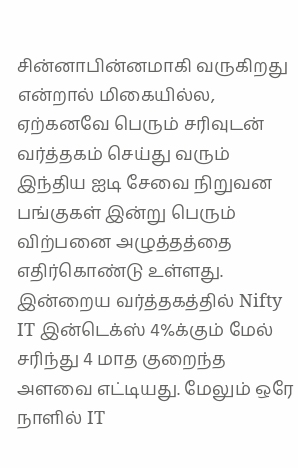சின்னாபின்னமாகி வருகிறது என்றால் மிகையில்ல, ஏற்கனவே பெரும் சரிவுடன் வர்த்தகம் செய்து வரும் இந்திய ஐடி சேவை நிறுவன பங்குகள் இன்று பெரும் விற்பனை அழுத்தத்தை எதிர்கொண்டு உள்ளது.
இன்றைய வர்த்தகத்தில் Nifty IT இன்டெக்ஸ் 4%க்கும் மேல் சரிந்து 4 மாத குறைந்த அளவை எட்டியது. மேலும் ஒரே நாளில் IT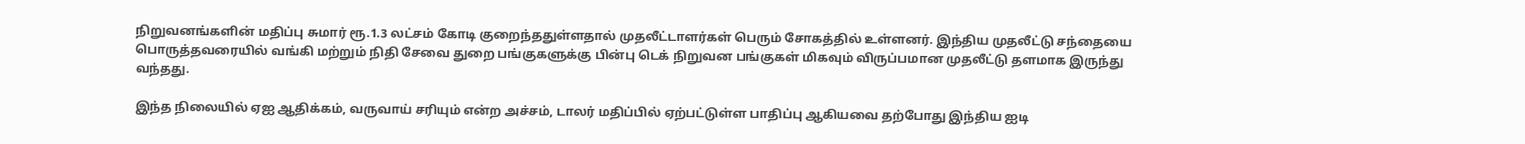நிறுவனங்களின் மதிப்பு சுமார் ரூ.1.3 லட்சம் கோடி குறைந்ததுள்ளதால் முதலீட்டாளர்கள் பெரும் சோகத்தில் உள்ளனர். இந்திய முதலீட்டு சந்தையை பொருத்தவரையில் வங்கி மற்றும் நிதி சேவை துறை பங்குகளுக்கு பின்பு டெக் நிறுவன பங்குகள் மிகவும் விருப்பமான முதலீட்டு தளமாக இருந்து வந்தது.

இந்த நிலையில் ஏஐ ஆதிக்கம், வருவாய் சரியும் என்ற அச்சம், டாலர் மதிப்பில் ஏற்பட்டுள்ள பாதிப்பு ஆகியவை தற்போது இந்திய ஐடி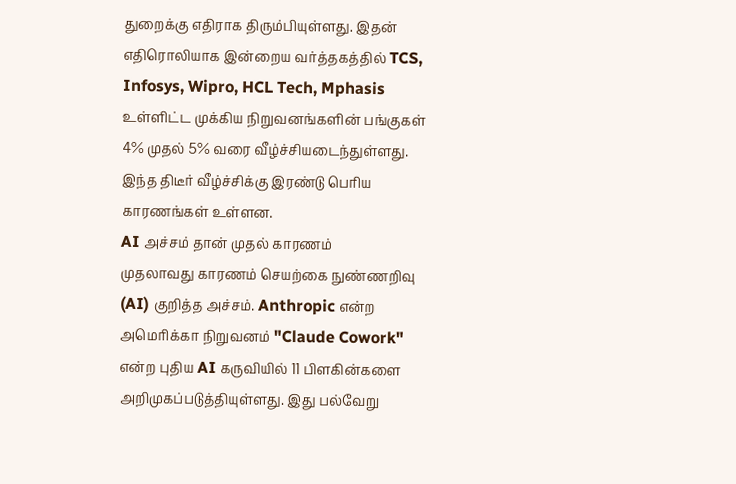துறைக்கு எதிராக திரும்பியுள்ளது. இதன் எதிரொலியாக இன்றைய வர்த்தகத்தில் TCS, Infosys, Wipro, HCL Tech, Mphasis உள்ளிட்ட முக்கிய நிறுவனங்களின் பங்குகள் 4% முதல் 5% வரை வீழ்ச்சியடைந்துள்ளது.
இந்த திடீர் வீழ்ச்சிக்கு இரண்டு பெரிய காரணங்கள் உள்ளன.
AI அச்சம் தான் முதல் காரணம்
முதலாவது காரணம் செயற்கை நுண்ணறிவு (AI) குறித்த அச்சம். Anthropic என்ற அமெரிக்கா நிறுவனம் "Claude Cowork" என்ற புதிய AI கருவியில் 11 பிளகின்களை அறிமுகப்படுத்தியுள்ளது. இது பல்வேறு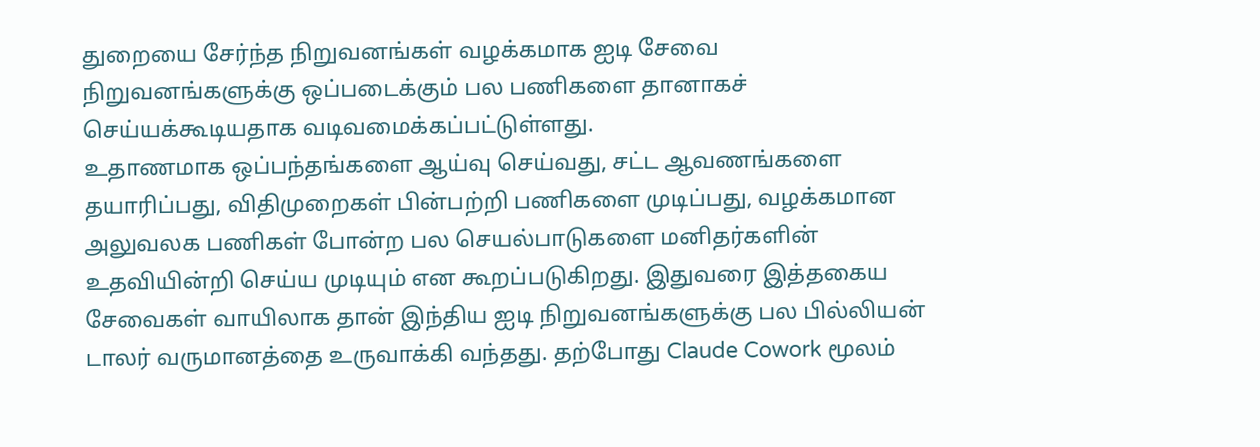துறையை சேர்ந்த நிறுவனங்கள் வழக்கமாக ஐடி சேவை நிறுவனங்களுக்கு ஒப்படைக்கும் பல பணிகளை தானாகச் செய்யக்கூடியதாக வடிவமைக்கப்பட்டுள்ளது.
உதாணமாக ஒப்பந்தங்களை ஆய்வு செய்வது, சட்ட ஆவணங்களை தயாரிப்பது, விதிமுறைகள் பின்பற்றி பணிகளை முடிப்பது, வழக்கமான அலுவலக பணிகள் போன்ற பல செயல்பாடுகளை மனிதர்களின் உதவியின்றி செய்ய முடியும் என கூறப்படுகிறது. இதுவரை இத்தகைய சேவைகள் வாயிலாக தான் இந்திய ஐடி நிறுவனங்களுக்கு பல பில்லியன் டாலர் வருமானத்தை உருவாக்கி வந்தது. தற்போது Claude Cowork மூலம்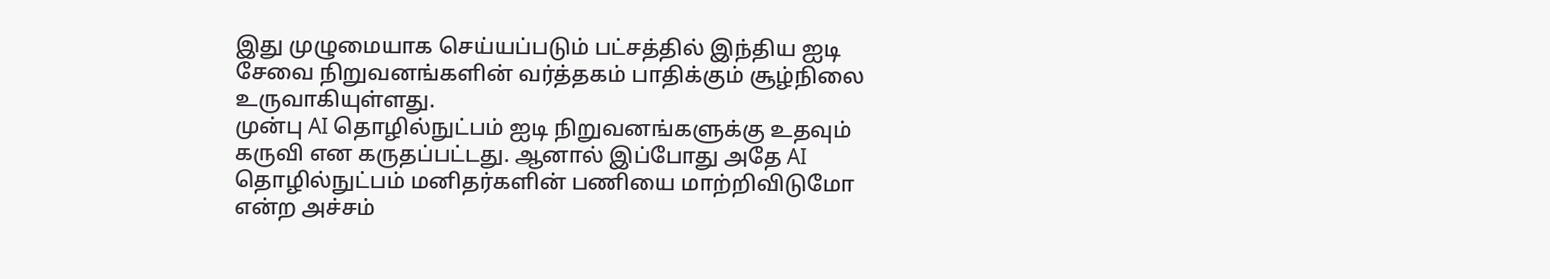இது முழுமையாக செய்யப்படும் பட்சத்தில் இந்திய ஐடி சேவை நிறுவனங்களின் வர்த்தகம் பாதிக்கும் சூழ்நிலை உருவாகியுள்ளது.
முன்பு AI தொழில்நுட்பம் ஐடி நிறுவனங்களுக்கு உதவும் கருவி என கருதப்பட்டது. ஆனால் இப்போது அதே AI தொழில்நுட்பம் மனிதர்களின் பணியை மாற்றிவிடுமோ என்ற அச்சம்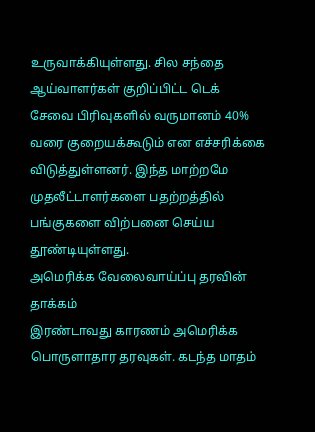உருவாக்கியுள்ளது. சில சந்தை ஆய்வாளர்கள் குறிப்பிட்ட டெக் சேவை பிரிவுகளில் வருமானம் 40% வரை குறையக்கூடும் என எச்சரிக்கை விடுத்துள்ளனர். இந்த மாற்றமே முதலீட்டாளர்களை பதற்றத்தில் பங்குகளை விற்பனை செய்ய தூண்டியுள்ளது.
அமெரிக்க வேலைவாய்ப்பு தரவின் தாக்கம்
இரண்டாவது காரணம் அமெரிக்க பொருளாதார தரவுகள். கடந்த மாதம்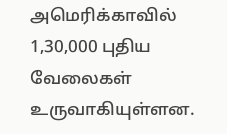அமெரிக்காவில் 1,30,000 புதிய வேலைகள் உருவாகியுள்ளன.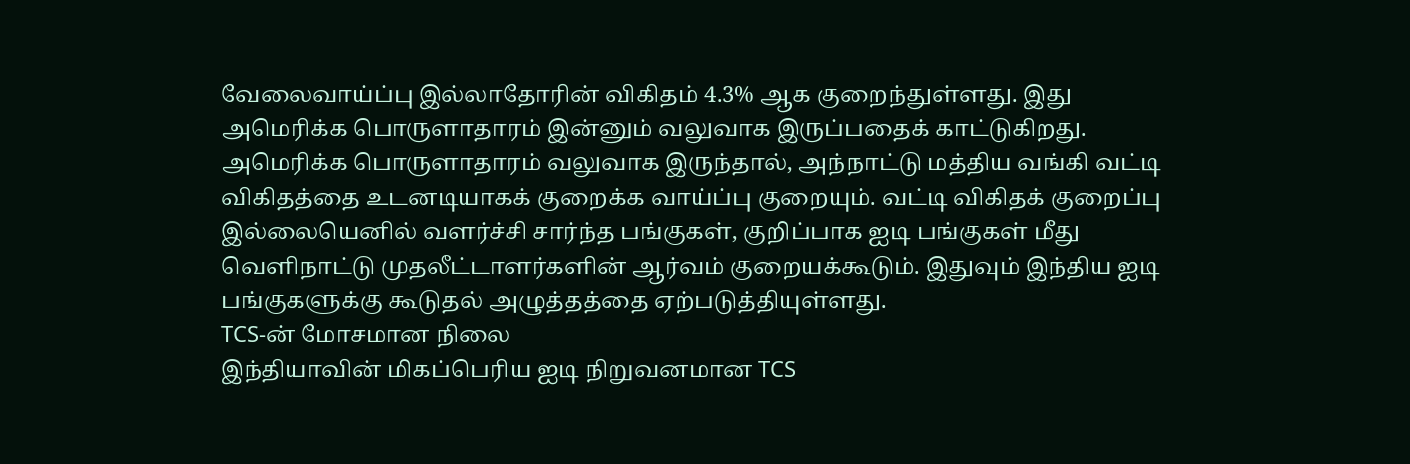வேலைவாய்ப்பு இல்லாதோரின் விகிதம் 4.3% ஆக குறைந்துள்ளது. இது அமெரிக்க பொருளாதாரம் இன்னும் வலுவாக இருப்பதைக் காட்டுகிறது.
அமெரிக்க பொருளாதாரம் வலுவாக இருந்தால், அந்நாட்டு மத்திய வங்கி வட்டி விகிதத்தை உடனடியாகக் குறைக்க வாய்ப்பு குறையும். வட்டி விகிதக் குறைப்பு இல்லையெனில் வளர்ச்சி சார்ந்த பங்குகள், குறிப்பாக ஐடி பங்குகள் மீது வெளிநாட்டு முதலீட்டாளர்களின் ஆர்வம் குறையக்கூடும். இதுவும் இந்திய ஐடி பங்குகளுக்கு கூடுதல் அழுத்தத்தை ஏற்படுத்தியுள்ளது.
TCS-ன் மோசமான நிலை
இந்தியாவின் மிகப்பெரிய ஐடி நிறுவனமான TCS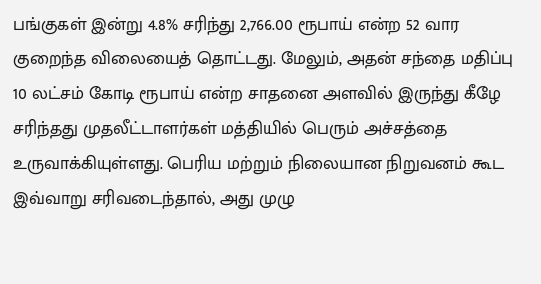பங்குகள் இன்று 4.8% சரிந்து 2,766.00 ரூபாய் என்ற 52 வார குறைந்த விலையைத் தொட்டது. மேலும், அதன் சந்தை மதிப்பு 10 லட்சம் கோடி ரூபாய் என்ற சாதனை அளவில் இருந்து கீழே சரிந்தது முதலீட்டாளர்கள் மத்தியில் பெரும் அச்சத்தை உருவாக்கியுள்ளது. பெரிய மற்றும் நிலையான நிறுவனம் கூட இவ்வாறு சரிவடைந்தால், அது முழு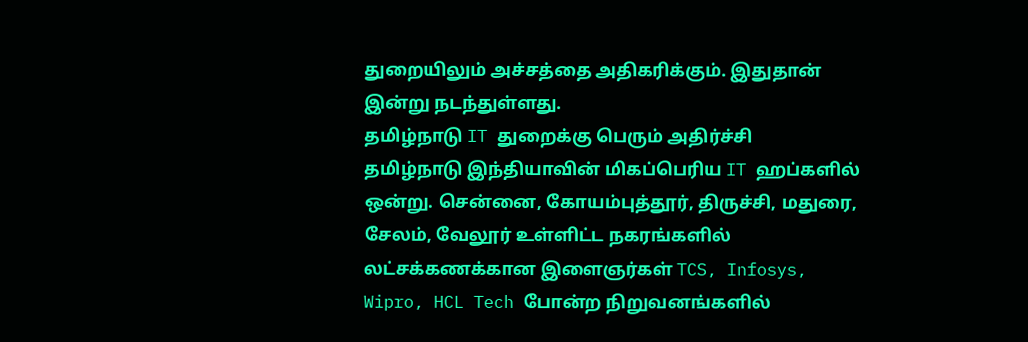துறையிலும் அச்சத்தை அதிகரிக்கும். இதுதான் இன்று நடந்துள்ளது.
தமிழ்நாடு IT துறைக்கு பெரும் அதிர்ச்சி
தமிழ்நாடு இந்தியாவின் மிகப்பெரிய IT ஹப்களில் ஒன்று. சென்னை, கோயம்புத்தூர், திருச்சி, மதுரை, சேலம், வேலூர் உள்ளிட்ட நகரங்களில் லட்சக்கணக்கான இளைஞர்கள் TCS, Infosys, Wipro, HCL Tech போன்ற நிறுவனங்களில்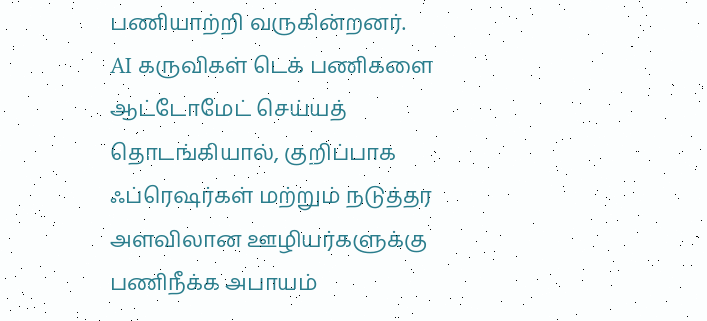பணியாற்றி வருகின்றனர்.
AI கருவிகள் டெக் பணிகளை ஆட்டோமேட் செய்யத் தொடங்கியால், குறிப்பாக ஃப்ரெஷர்கள் மற்றும் நடுத்தர அளவிலான ஊழியர்களுக்கு பணிநீக்க அபாயம்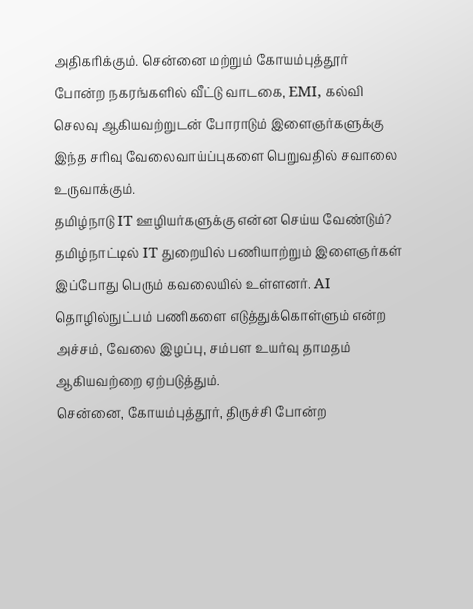அதிகரிக்கும். சென்னை மற்றும் கோயம்புத்தூர் போன்ற நகரங்களில் வீட்டு வாடகை, EMI, கல்வி செலவு ஆகியவற்றுடன் போராடும் இளைஞர்களுக்கு இந்த சரிவு வேலைவாய்ப்புகளை பெறுவதில் சவாலை உருவாக்கும்.
தமிழ்நாடு IT ஊழியர்களுக்கு என்ன செய்ய வேண்டும்?
தமிழ்நாட்டில் IT துறையில் பணியாற்றும் இளைஞர்கள் இப்போது பெரும் கவலையில் உள்ளனர். AI தொழில்நுட்பம் பணிகளை எடுத்துக்கொள்ளும் என்ற அச்சம், வேலை இழப்பு, சம்பள உயர்வு தாமதம் ஆகியவற்றை ஏற்படுத்தும்.
சென்னை, கோயம்புத்தூர், திருச்சி போன்ற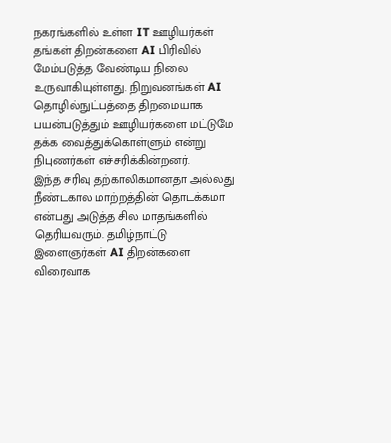நகரங்களில் உள்ள IT ஊழியர்கள் தங்கள் திறன்களை AI பிரிவில் மேம்படுத்த வேண்டிய நிலை உருவாகியுள்ளது. நிறுவனங்கள் AI தொழில்நுட்பத்தை திறமையாக பயன்படுத்தும் ஊழியர்களை மட்டுமே தக்க வைத்துக்கொள்ளும் என்று நிபுணர்கள் எச்சரிக்கின்றனர்.
இந்த சரிவு தற்காலிகமானதா அல்லது நீண்டகால மாற்றத்தின் தொடக்கமா என்பது அடுத்த சில மாதங்களில் தெரியவரும். தமிழ்நாட்டு இளைஞர்கள் AI திறன்களை விரைவாக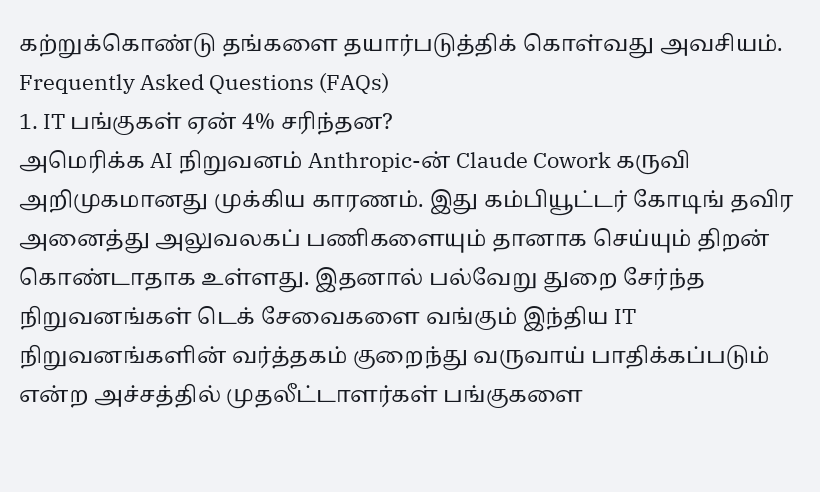கற்றுக்கொண்டு தங்களை தயார்படுத்திக் கொள்வது அவசியம்.
Frequently Asked Questions (FAQs)
1. IT பங்குகள் ஏன் 4% சரிந்தன?
அமெரிக்க AI நிறுவனம் Anthropic-ன் Claude Cowork கருவி அறிமுகமானது முக்கிய காரணம். இது கம்பியூட்டர் கோடிங் தவிர அனைத்து அலுவலகப் பணிகளையும் தானாக செய்யும் திறன் கொண்டாதாக உள்ளது. இதனால் பல்வேறு துறை சேர்ந்த நிறுவனங்கள் டெக் சேவைகளை வங்கும் இந்திய IT நிறுவனங்களின் வர்த்தகம் குறைந்து வருவாய் பாதிக்கப்படும் என்ற அச்சத்தில் முதலீட்டாளர்கள் பங்குகளை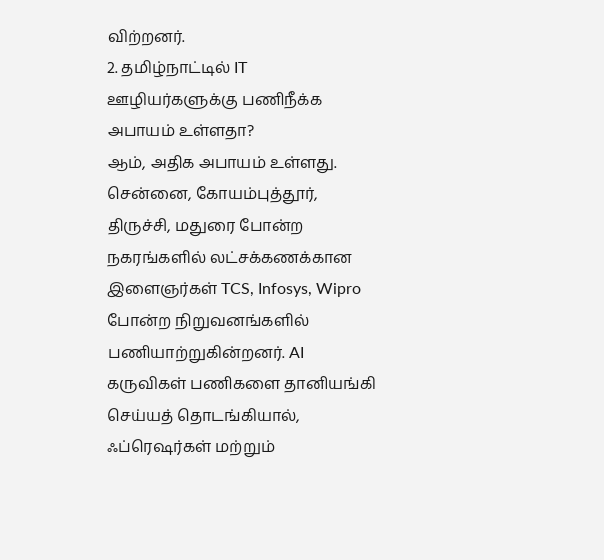விற்றனர்.
2. தமிழ்நாட்டில் IT ஊழியர்களுக்கு பணிநீக்க அபாயம் உள்ளதா?
ஆம், அதிக அபாயம் உள்ளது. சென்னை, கோயம்புத்தூர், திருச்சி, மதுரை போன்ற நகரங்களில் லட்சக்கணக்கான இளைஞர்கள் TCS, Infosys, Wipro போன்ற நிறுவனங்களில் பணியாற்றுகின்றனர். AI கருவிகள் பணிகளை தானியங்கி செய்யத் தொடங்கியால், ஃப்ரெஷர்கள் மற்றும்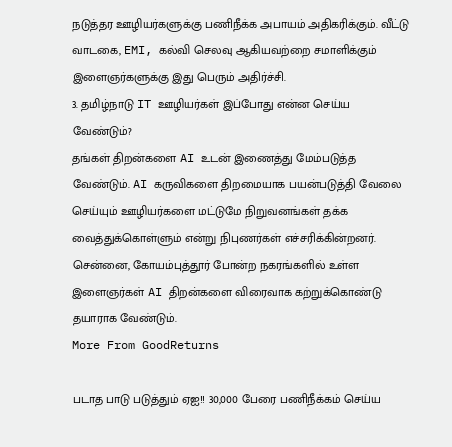நடுத்தர ஊழியர்களுக்கு பணிநீக்க அபாயம் அதிகரிக்கும். வீட்டு வாடகை, EMI, கல்வி செலவு ஆகியவற்றை சமாளிக்கும் இளைஞர்களுக்கு இது பெரும் அதிர்ச்சி.
3. தமிழ்நாடு IT ஊழியர்கள் இப்போது என்ன செய்ய வேண்டும்?
தங்கள் திறன்களை AI உடன் இணைத்து மேம்படுத்த வேண்டும். AI கருவிகளை திறமையாக பயன்படுத்தி வேலை செய்யும் ஊழியர்களை மட்டுமே நிறுவனங்கள் தக்க வைத்துக்கொள்ளும் என்று நிபுணர்கள் எச்சரிக்கின்றனர். சென்னை, கோயம்புத்தூர் போன்ற நகரங்களில் உள்ள இளைஞர்கள் AI திறன்களை விரைவாக கற்றுக்கொண்டு தயாராக வேண்டும்.
More From GoodReturns

படாத பாடு படுத்தும் ஏஐ!! 30,000 பேரை பணிநீக்கம் செய்ய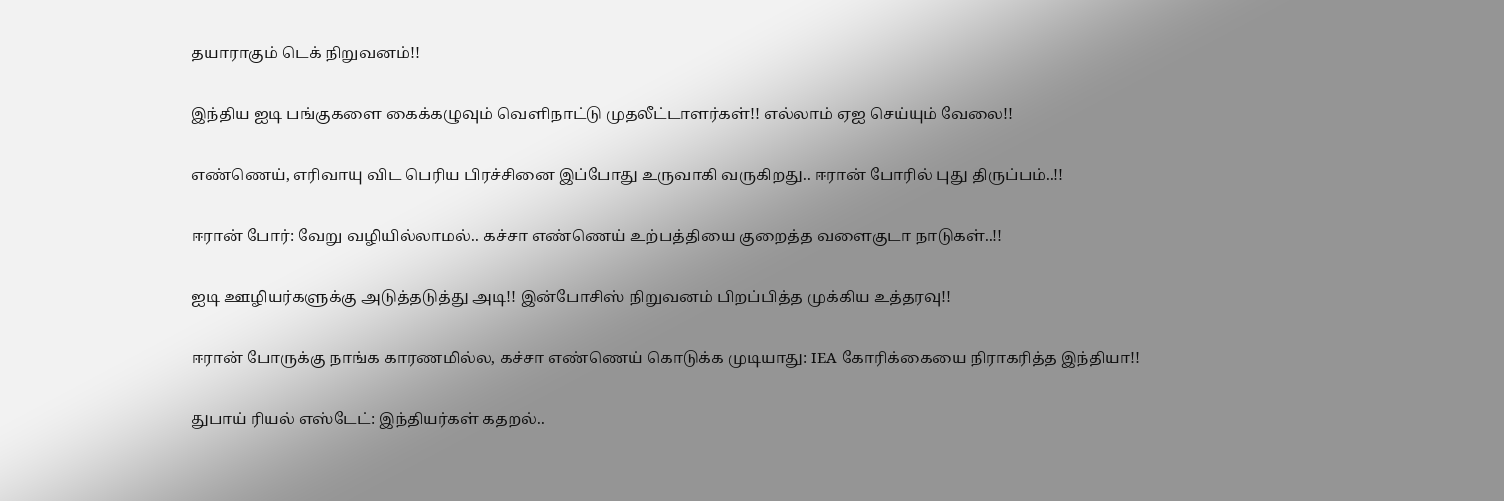தயாராகும் டெக் நிறுவனம்!!

இந்திய ஐடி பங்குகளை கைக்கழுவும் வெளிநாட்டு முதலீட்டாளர்கள்!! எல்லாம் ஏஐ செய்யும் வேலை!!

எண்ணெய், எரிவாயு விட பெரிய பிரச்சினை இப்போது உருவாகி வருகிறது.. ஈரான் போரில் புது திருப்பம்..!!

ஈரான் போர்: வேறு வழியில்லாமல்.. கச்சா எண்ணெய் உற்பத்தியை குறைத்த வளைகுடா நாடுகள்..!!

ஐடி ஊழியர்களுக்கு அடுத்தடுத்து அடி!! இன்போசிஸ் நிறுவனம் பிறப்பித்த முக்கிய உத்தரவு!!

ஈரான் போருக்கு நாங்க காரணமில்ல, கச்சா எண்ணெய் கொடுக்க முடியாது: IEA கோரிக்கையை நிராகரித்த இந்தியா!!

துபாய் ரியல் எஸ்டேட்: இந்தியர்கள் கதறல்..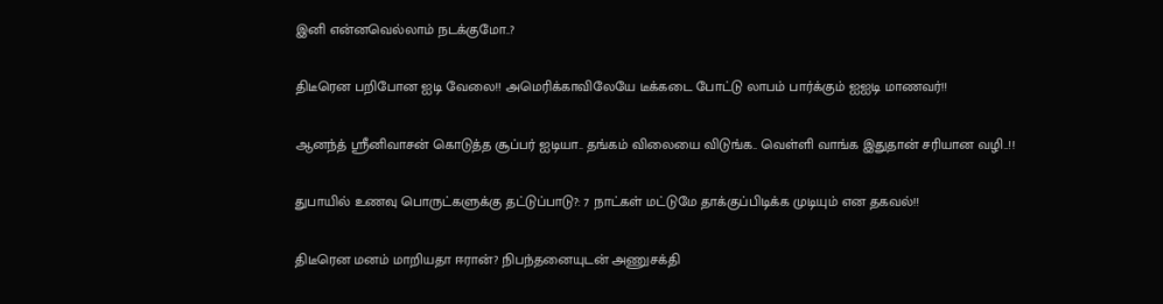இனி என்னவெல்லாம் நடக்குமோ..?

திடீரென பறிபோன ஐடி வேலை!! அமெரிக்காவிலேயே டீக்கடை போட்டு லாபம் பார்க்கும் ஐஐடி மாணவர்!!

ஆனந்த் ஸ்ரீனிவாசன் கொடுத்த சூப்பர் ஐடியா.. தங்கம் விலையை விடுங்க.. வெள்ளி வாங்க இதுதான் சரியான வழி..!!

துபாயில் உணவு பொருட்களுக்கு தட்டுப்பாடு?: 7 நாட்கள் மட்டுமே தாக்குப்பிடிக்க முடியும் என தகவல்!!

திடீரென மனம் மாறியதா ஈரான்? நிபந்தனையுடன் அணுசக்தி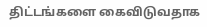திட்டங்களை கைவிடுவதாக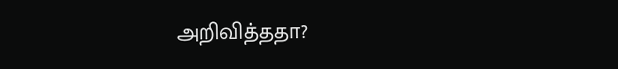அறிவித்ததா?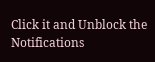Click it and Unblock the Notifications